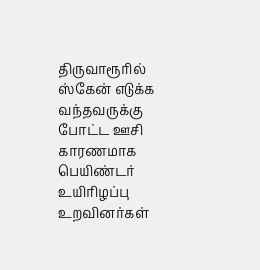திருவாரூரில் ஸ்கேன் எடுக்க வந்தவருக்கு போட்ட ஊசி காரணமாக பெயிண்டர் உயிரிழப்பு உறவினர்கள்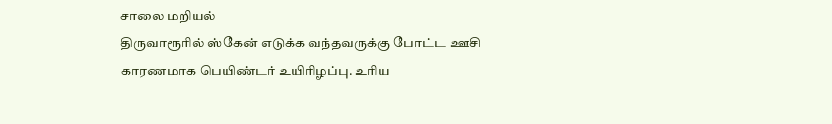சாலை மறியல்
திருவாரூரில் ஸ்கேன் எடுக்க வந்தவருக்கு போட்ட ஊசி காரணமாக பெயிண்டர் உயிரிழப்பு. உரிய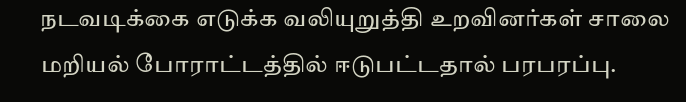நடவடிக்கை எடுக்க வலியுறுத்தி உறவினர்கள் சாலை மறியல் போராட்டத்தில் ஈடுபட்டதால் பரபரப்பு.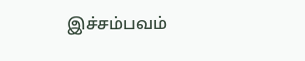இச்சம்பவம்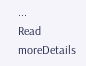...
Read moreDetails